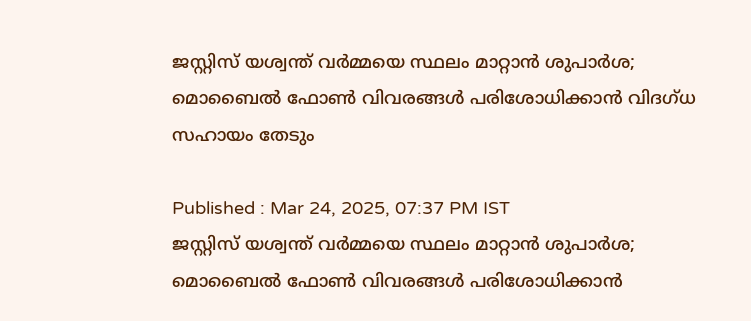ജസ്റ്റിസ് യശ്വന്ത് വര്‍മ്മയെ സ്ഥലം മാറ്റാൻ ശുപാര്‍ശ; മൊബൈൽ ഫോണ്‍ വിവരങ്ങള്‍ പരിശോധിക്കാൻ വിദഗ്ധ സഹായം തേടും

Published : Mar 24, 2025, 07:37 PM IST
ജസ്റ്റിസ് യശ്വന്ത് വര്‍മ്മയെ സ്ഥലം മാറ്റാൻ ശുപാര്‍ശ; മൊബൈൽ ഫോണ്‍ വിവരങ്ങള്‍ പരിശോധിക്കാൻ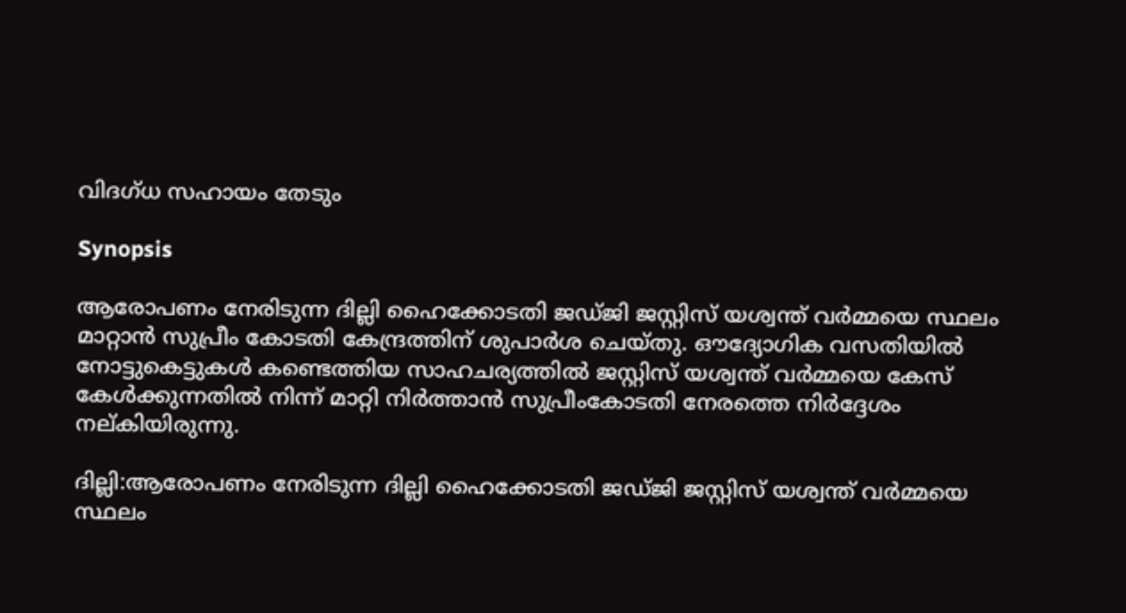വിദഗ്ധ സഹായം തേടും

Synopsis

ആരോപണം നേരിടുന്ന ദില്ലി ഹൈക്കോടതി ജഡ്ജി ജസ്റ്റിസ് യശ്വന്ത് വർമ്മയെ സ്ഥലം മാറ്റാൻ സുപ്രീം കോടതി കേന്ദ്രത്തിന് ശുപാര്‍ശ ചെയ്തു. ഔദ്യോഗിക വസതിയില്‍ നോട്ടുകെട്ടുകൾ കണ്ടെത്തിയ സാഹചര്യത്തിൽ ജസ്റ്റിസ് യശ്വന്ത് വർമ്മയെ കേസ് കേൾക്കുന്നതിൽ നിന്ന് മാറ്റി നിര്‍ത്താൻ സുപ്രീംകോടതി നേരത്തെ നിർദ്ദേശം നല്കിയിരുന്നു.

ദില്ലി:ആരോപണം നേരിടുന്ന ദില്ലി ഹൈക്കോടതി ജഡ്ജി ജസ്റ്റിസ് യശ്വന്ത് വർമ്മയെ സ്ഥലം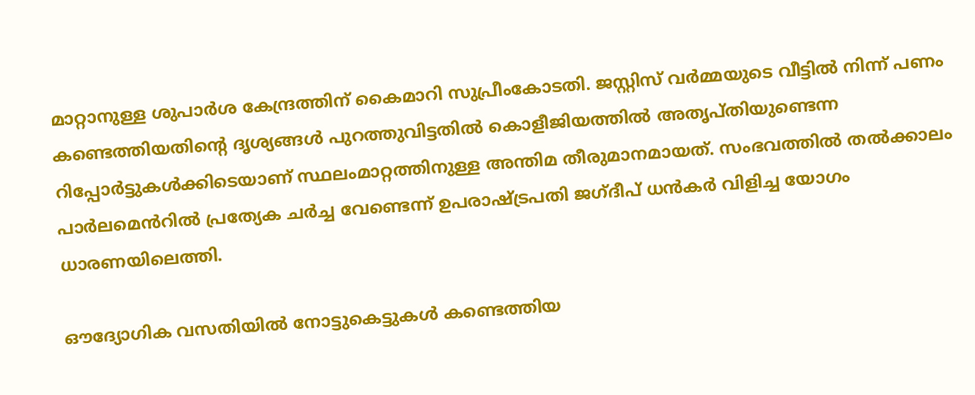മാറ്റാനുള്ള ശുപാർശ കേന്ദ്രത്തിന് കൈമാറി സുപ്രീംകോടതി. ജസ്റ്റിസ് വർമ്മയുടെ വീട്ടിൽ നിന്ന് പണം കണ്ടെത്തിയതിന്‍റെ ദൃശ്യങ്ങൾ പുറത്തുവിട്ടതിൽ കൊളീജിയത്തിൽ അതൃപ്തിയുണ്ടെന്ന റിപ്പോർട്ടുകൾക്കിടെയാണ് സ്ഥലംമാറ്റത്തിനുള്ള അന്തിമ തീരുമാനമായത്. സംഭവത്തിൽ തൽക്കാലം പാർലമെൻറിൽ പ്രത്യേക ചർച്ച വേണ്ടെന്ന് ഉപരാഷ്ട്രപതി ജഗ്ദീപ് ധൻകർ വിളിച്ച യോഗം ധാരണയിലെത്തി.

ഔദ്യോഗിക വസതിയില്‍ നോട്ടുകെട്ടുകൾ കണ്ടെത്തിയ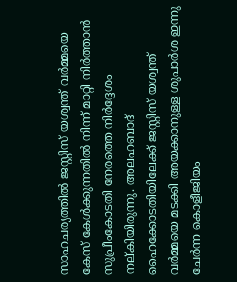സാഹചര്യത്തിൽ ജസ്റ്റിസ് യശ്വന്ത് വർമ്മയെ കേസ് കേൾക്കുന്നതിൽ നിന്ന് മാറ്റി നിര്‍ത്താൻ സുപ്രീംകോടതി നേരത്തെ നിർദ്ദേശം നല്കിയിരുന്നു. അലഹബാദ് ഹൈക്കോടതിയിലേക്ക് ജസ്റ്റിസ് യശ്വന്ത് വർമ്മയെ മടക്കി അയക്കാനുള്ള ശുപാർശ ഇന്നു ചേർന്ന കൊളീജിയം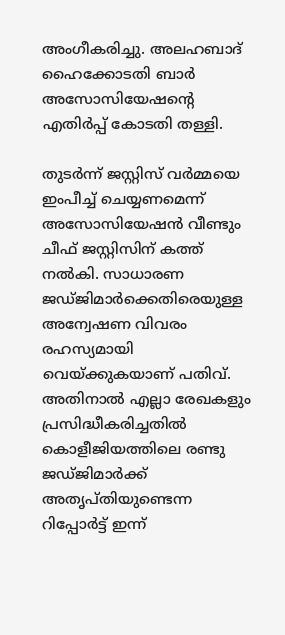അംഗീകരിച്ചു. അലഹബാദ് ഹൈക്കോടതി ബാർ അസോസിയേഷന്‍റെ എതിർപ്പ് കോടതി തള്ളി.

തുടർന്ന് ജസ്റ്റിസ് വർമ്മയെ ഇംപീച്ച് ചെയ്യണമെന്ന് അസോസിയേഷൻ വീണ്ടും ചീഫ് ജസ്റ്റിസിന് കത്ത് നൽകി. സാധാരണ ജഡ്ജിമാർക്കെതിരെയുള്ള അന്വേഷണ വിവരം രഹസ്യമായി വെയ്ക്കുകയാണ് പതിവ്. അതിനാൽ എല്ലാ രേഖകളും പ്രസിദ്ധീകരിച്ചതിൽ കൊളീജിയത്തിലെ രണ്ടു ജഡ്ജിമാർക്ക് അതൃപ്തിയുണ്ടെന്ന റിപ്പോർട്ട് ഇന്ന്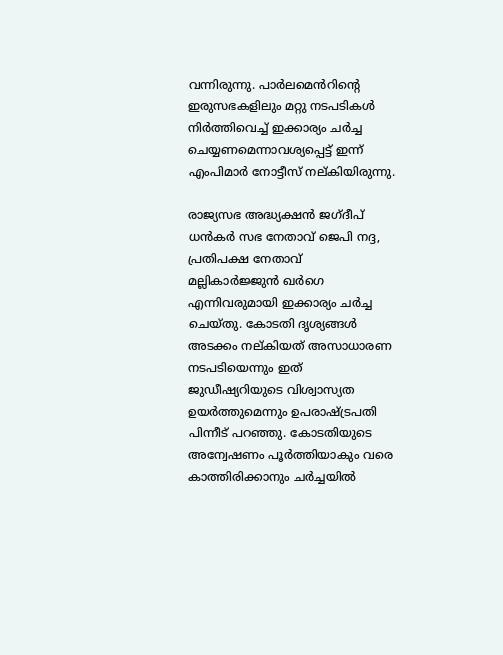വന്നിരുന്നു. പാർലമെൻറിന്‍റെ ഇരുസഭകളിലും മറ്റു നടപടികൾ നിര്‍ത്തിവെച്ച് ഇക്കാര്യം ചർച്ച ചെയ്യണമെന്നാവശ്യപ്പെട്ട് ഇന്ന് എംപിമാർ നോട്ടീസ് നല്കിയിരുന്നു.

രാജ്യസഭ അദ്ധ്യക്ഷൻ ജഗ്ദീപ് ധൻകർ സഭ നേതാവ് ജെപി നദ്ദ, പ്രതിപക്ഷ നേതാവ് മല്ലികാർജ്ജുൻ ഖർഗെ എന്നിവരുമായി ഇക്കാര്യം ചർച്ച ചെയ്തു. കോടതി ദൃശ്യങ്ങൾ അടക്കം നല്കിയത് അസാധാരണ നടപടിയെന്നും ഇത് ജുഡീഷ്യറിയുടെ വിശ്വാസ്യത ഉയർത്തുമെന്നും ഉപരാഷ്ട്രപതി പിന്നീട് പറഞ്ഞു. കോടതിയുടെ അന്വേഷണം പൂർത്തിയാകും വരെ കാത്തിരിക്കാനും ചർച്ചയിൽ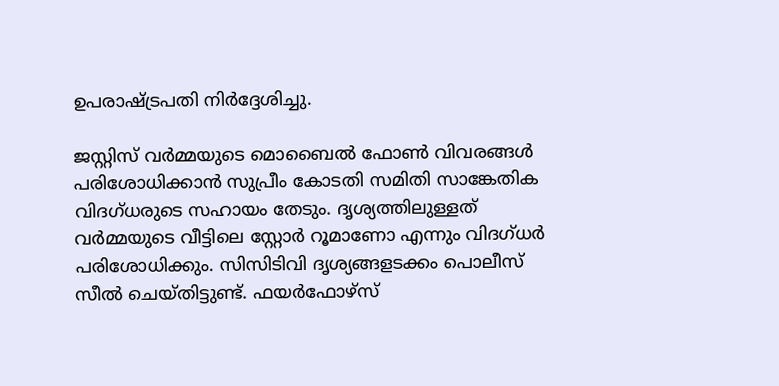ഉപരാഷ്ട്രപതി നിർദ്ദേശിച്ചു.

ജസ്റ്റിസ് വർമ്മയുടെ മൊബൈൽ ഫോൺ വിവരങ്ങൾ പരിശോധിക്കാൻ സുപ്രീം കോടതി സമിതി സാങ്കേതിക വിദഗ്ധരുടെ സഹായം തേടും. ദൃശ്യത്തിലുള്ളത് വർമ്മയുടെ വീട്ടിലെ സ്റ്റോർ റൂമാണോ എന്നും വിദഗ്ധർ പരിശോധിക്കും. സിസിടിവി ദൃശ്യങ്ങളടക്കം പൊലീസ് സീൽ ചെയ്തിട്ടുണ്ട്. ഫയർഫോഴ്സ്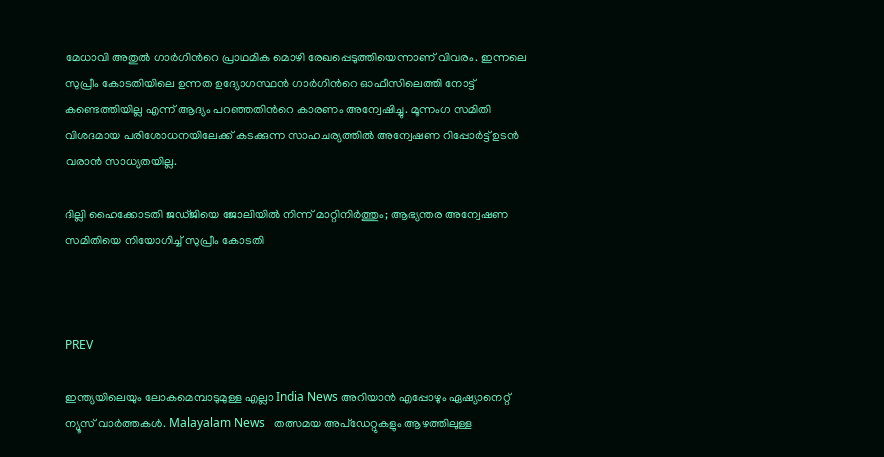മേധാവി അതുൽ ഗാർഗിന്‍റെ പ്രാഥമിക മൊഴി രേഖപ്പെടുത്തിയെന്നാണ് വിവരം. ഇന്നലെ സുപ്രീം കോടതിയിലെ ഉന്നത ഉദ്യോഗസ്ഥൻ ഗാർഗിന്‍റെ ഓഫീസിലെത്തി നോട്ട് കണ്ടെത്തിയില്ല എന്ന് ആദ്യം പറഞ്ഞതിന്‍റെ കാരണം അന്വേഷിച്ചു. മൂന്നംഗ സമിതി വിശദമായ പരിശോധനയിലേക്ക് കടക്കുന്ന സാഹചര്യത്തിൽ അന്വേഷണ റിപ്പോർട്ട് ഉടൻ വരാൻ സാധ്യതയില്ല.

ദില്ലി ഹൈക്കോടതി ജഡ്ജിയെ ജോലിയിൽ നിന്ന് മാറ്റിനിർത്തും; ആഭ്യന്തര അന്വേഷണ സമിതിയെ നിയോഗിച്ച് സുപ്രീം കോടതി



PREV

ഇന്ത്യയിലെയും ലോകമെമ്പാടുമുള്ള എല്ലാ India News അറിയാൻ എപ്പോഴും ഏഷ്യാനെറ്റ് ന്യൂസ് വാർത്തകൾ. Malayalam News   തത്സമയ അപ്‌ഡേറ്റുകളും ആഴത്തിലുള്ള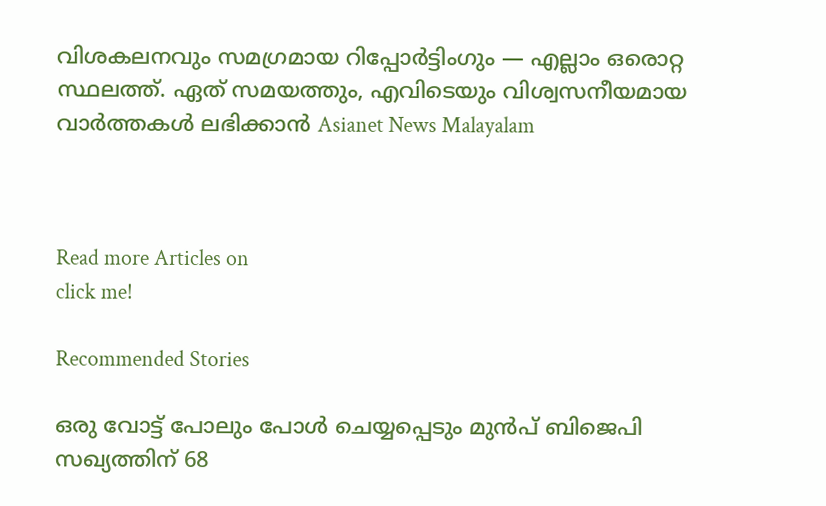വിശകലനവും സമഗ്രമായ റിപ്പോർട്ടിംഗും — എല്ലാം ഒരൊറ്റ സ്ഥലത്ത്. ഏത് സമയത്തും, എവിടെയും വിശ്വസനീയമായ വാർത്തകൾ ലഭിക്കാൻ Asianet News Malayalam



Read more Articles on
click me!

Recommended Stories

ഒരു വോട്ട് പോലും പോൾ ചെയ്യപ്പെടും മുൻപ് ബിജെപി സഖ്യത്തിന് 68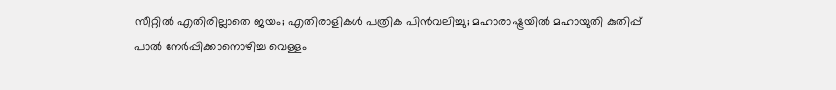സീറ്റിൽ എതിരില്ലാതെ ജയം; എതിരാളികൾ പത്രിക പിൻവലിച്ചു; മഹാരാഷ്ട്രയിൽ മഹായുതി കുതിപ്പ്
പാൽ നേർപ്പിക്കാനൊഴിച്ച വെള്ളം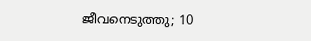ജീവനെടുത്തു; 10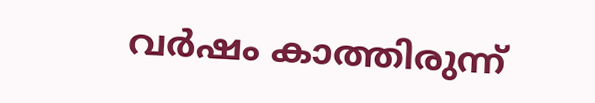വർഷം കാത്തിരുന്ന്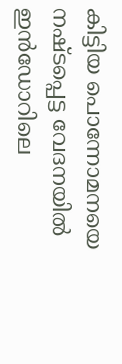കിട്ടിയ പൊന്നോമനയെ നഷ്ടപ്പെട്ട വേദനയിൽ ഇൻഡോറിലെ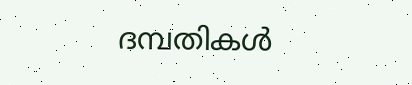ദമ്പതികൾ